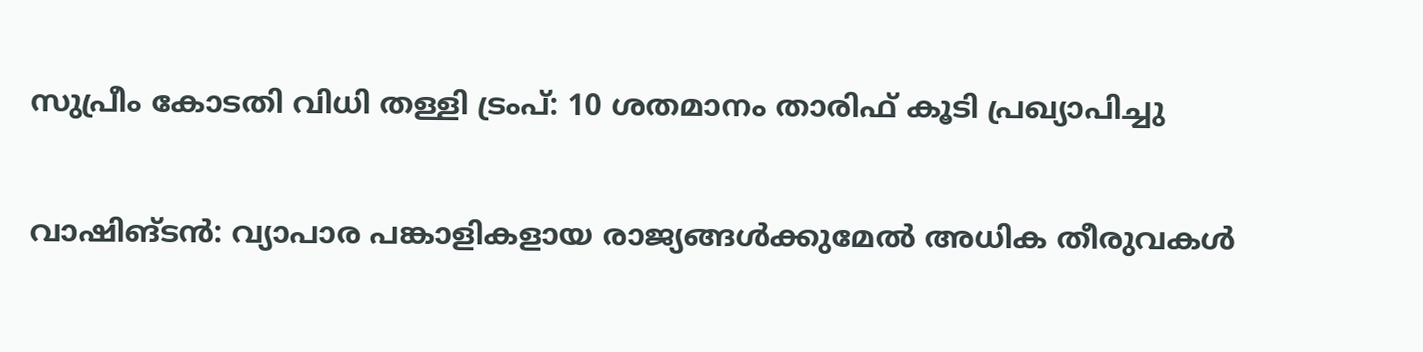സുപ്രീം കോടതി വിധി തള്ളി ട്രംപ്: 10 ശതമാനം താരിഫ് കൂടി പ്രഖ്യാപിച്ചു

വാഷിങ്ടൻ: വ്യാപാര പങ്കാളികളായ രാജ്യങ്ങൾക്കുമേൽ അധിക തീരുവകൾ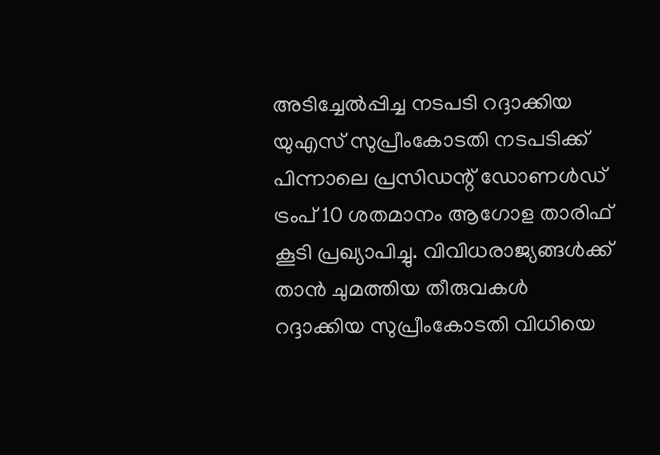അടിച്ചേൽപ്പിച്ച നടപടി റദ്ദാക്കിയ യുഎസ് സുപ്രീംകോടതി നടപടിക്ക് പിന്നാലെ പ്രസിഡന്റ് ഡോണൾഡ് ട്രംപ് 10 ശതമാനം ആഗോള താരിഫ് കൂടി പ്രഖ്യാപിച്ചു. വിവിധരാജ്യങ്ങൾക്ക് താൻ ചുമത്തിയ തീരുവകൾ റദ്ദാക്കിയ സുപ്രീംകോടതി വിധിയെ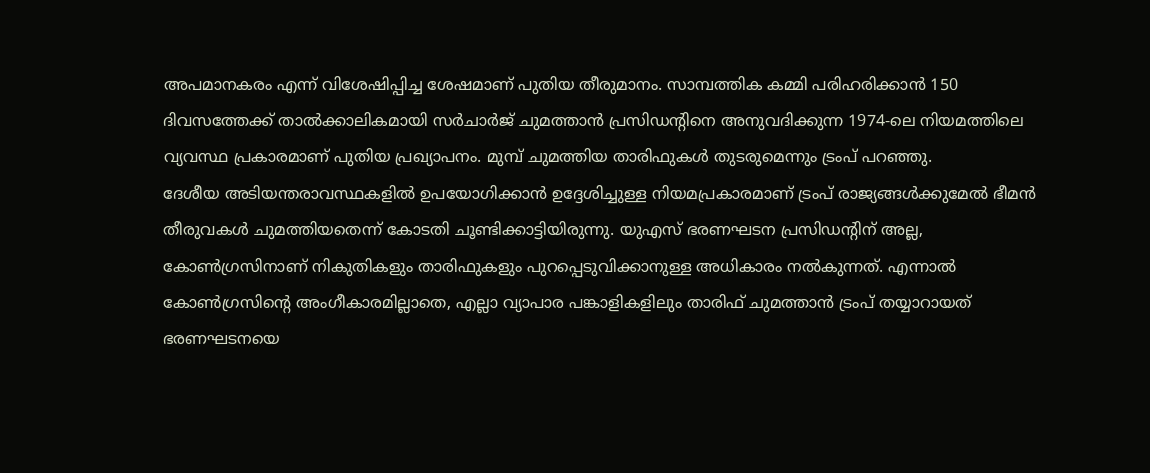അപമാനകരം എന്ന് വിശേഷിപ്പിച്ച ശേഷമാണ് പുതിയ തീരുമാനം. സാമ്പത്തിക കമ്മി പരിഹരിക്കാൻ 150 ദിവസത്തേക്ക് താൽക്കാലികമായി സർചാർജ് ചുമത്താൻ പ്രസിഡന്റിനെ അനുവദിക്കുന്ന 1974-ലെ നിയമത്തിലെ വ്യവസ്ഥ പ്രകാരമാണ് പുതിയ പ്രഖ്യാപനം. മുമ്പ് ചുമത്തിയ താരിഫുകൾ തുടരുമെന്നും ട്രംപ് പറഞ്ഞു.
ദേശീയ അടിയന്തരാവസ്ഥകളിൽ ഉപയോഗിക്കാൻ ഉദ്ദേശിച്ചുള്ള നിയമപ്രകാരമാണ് ട്രംപ് രാജ്യങ്ങൾക്കുമേൽ ഭീമൻ തീരുവകൾ ചുമത്തിയതെന്ന് കോടതി ചൂണ്ടിക്കാട്ടിയിരുന്നു. യുഎസ് ഭരണഘടന പ്രസിഡന്റിന് അല്ല, കോൺഗ്രസിനാണ് നികുതികളും താരിഫുകളും പുറപ്പെടുവിക്കാനുള്ള അധികാരം നൽകുന്നത്. എന്നാൽ കോൺഗ്രസിന്റെ അംഗീകാരമില്ലാതെ, എല്ലാ വ്യാപാര പങ്കാളികളിലും താരിഫ് ചുമത്താൻ ട്രംപ് തയ്യാറായത് ഭരണഘടനയെ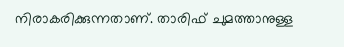നിരാകരിക്കുന്നതാണ്. താരിഫ് ചുമത്താനുള്ള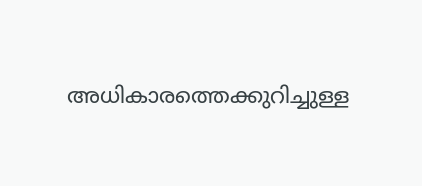അധികാരത്തെക്കുറിച്ചുള്ള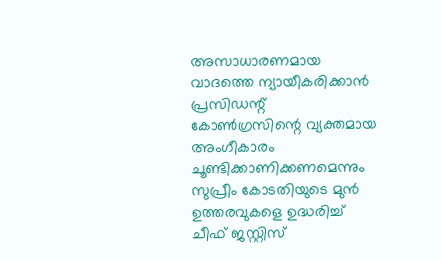അസാധാരണമായ വാദത്തെ ന്യായീകരിക്കാൻ പ്രസിഡന്റ് കോൺഗ്രസിന്റെ വ്യക്തമായ അംഗീകാരം ചൂണ്ടിക്കാണിക്കണമെന്നും സുപ്രീം കോടതിയുടെ മുൻ ഉത്തരവുകളെ ഉദ്ധരിച്ച് ചീഫ് ജസ്റ്റിസ്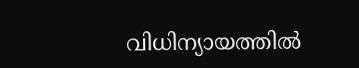വിധിന്യായത്തിൽ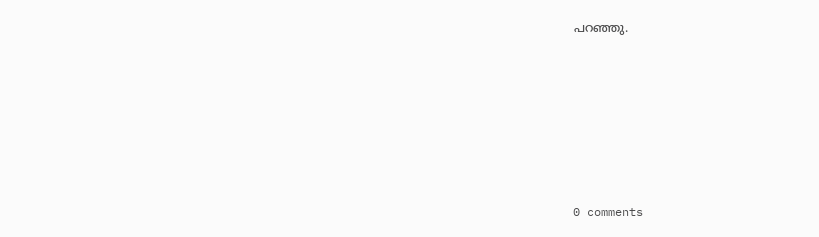പറഞ്ഞു.










0 comments